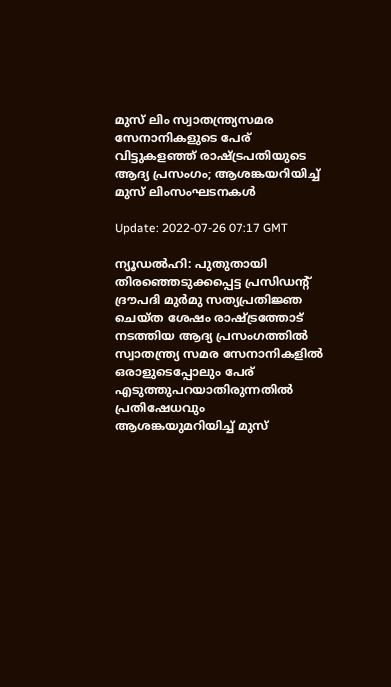മുസ് ലിം സ്വാതന്ത്ര്യസമര സേനാനികളുടെ പേര് വിട്ടുകളഞ്ഞ് രാഷ്ട്രപതിയുടെ ആദ്യ പ്രസംഗം; ആശങ്കയറിയിച്ച് മുസ് ലിംസംഘടനകള്‍

Update: 2022-07-26 07:17 GMT

ന്യൂഡല്‍ഹി: പുതുതായി തിരഞ്ഞെടുക്കപ്പെട്ട പ്രസിഡന്റ് ദ്രൗപദി മുര്‍മു സത്യപ്രതിജ്ഞ ചെയ്ത ശേഷം രാഷ്ട്രത്തോട് നടത്തിയ ആദ്യ പ്രസംഗത്തില്‍ സ്വാതന്ത്ര്യ സമര സേനാനികളില്‍ ഒരാളുടെപ്പോലും പേര് എടുത്തുപറയാതിരുന്നതില്‍ പ്രതിഷേധവും ആശങ്കയുമറിയിച്ച് മുസ്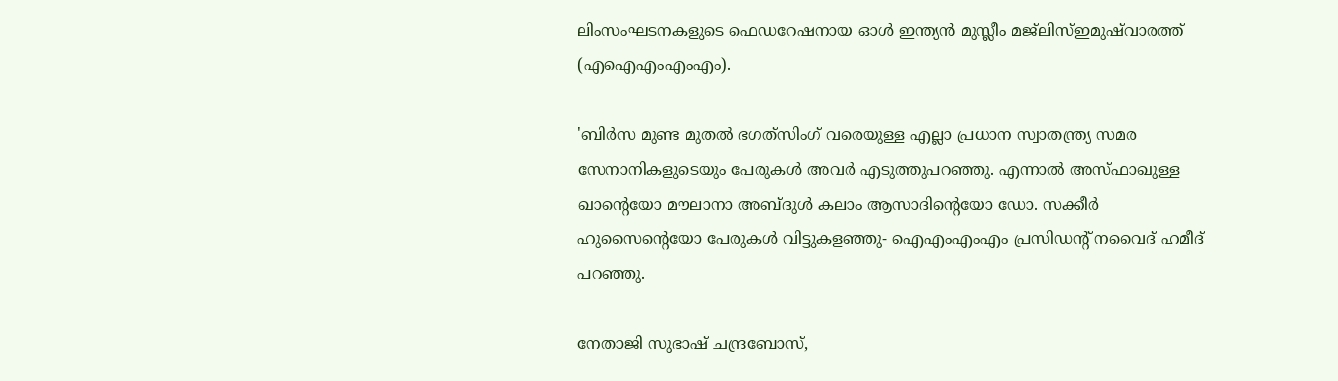ലിംസംഘടനകളുടെ ഫെഡറേഷനായ ഓള്‍ ഇന്ത്യന്‍ മുസ്ലീം മജ്‌ലിസ്ഇമുഷ്‌വാരത്ത് (എഐഎംഎംഎം).

'ബിര്‍സ മുണ്ട മുതല്‍ ഭഗത്‌സിംഗ് വരെയുള്ള എല്ലാ പ്രധാന സ്വാതന്ത്ര്യ സമര സേനാനികളുടെയും പേരുകള്‍ അവര്‍ എടുത്തുപറഞ്ഞു. എന്നാല്‍ അസ്ഫാഖുള്ള ഖാന്റെയോ മൗലാനാ അബ്ദുള്‍ കലാം ആസാദിന്റെയോ ഡോ. സക്കീര്‍ ഹുസൈന്റെയോ പേരുകള്‍ വിട്ടുകളഞ്ഞു- ഐഎംഎംഎം പ്രസിഡന്റ് നവൈദ് ഹമീദ് പറഞ്ഞു.

നേതാജി സുഭാഷ് ചന്ദ്രബോസ്,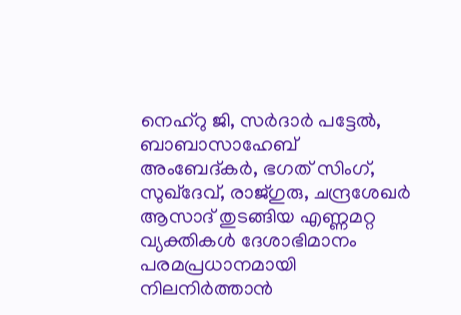നെഹ്‌റു ജി, സര്‍ദാര്‍ പട്ടേല്‍, ബാബാസാഹേബ് അംബേദ്കര്‍, ഭഗത് സിംഗ്, സുഖ്‌ദേവ്, രാജ്ഗുരു, ചന്ദ്രശേഖര്‍ ആസാദ് തുടങ്ങിയ എണ്ണമറ്റ വ്യക്തികള്‍ ദേശാഭിമാനം പരമപ്രധാനമായി നിലനിര്‍ത്താന്‍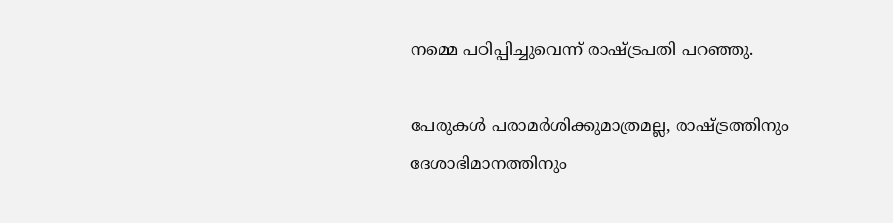നമ്മെ പഠിപ്പിച്ചുവെന്ന് രാഷ്ട്രപതി പറഞ്ഞു.

പേരുകള്‍ പരാമര്‍ശിക്കുമാത്രമല്ല, രാഷ്ട്രത്തിനും ദേശാഭിമാനത്തിനും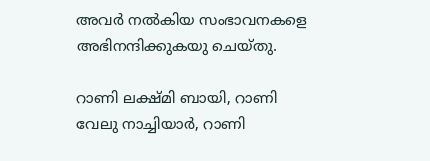അവര്‍ നല്‍കിയ സംഭാവനകളെ അഭിനന്ദിക്കുകയു ചെയ്തു.

റാണി ലക്ഷ്മി ബായി, റാണി വേലു നാച്ചിയാര്‍, റാണി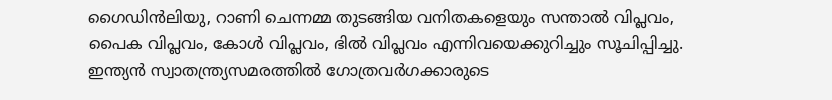ഗൈഡിന്‍ലിയു, റാണി ചെന്നമ്മ തുടങ്ങിയ വനിതകളെയും സന്താല്‍ വിപ്ലവം, പൈക വിപ്ലവം, കോള്‍ വിപ്ലവം, ഭില്‍ വിപ്ലവം എന്നിവയെക്കുറിച്ചും സൂചിപ്പിച്ചു. ഇന്ത്യന്‍ സ്വാതന്ത്ര്യസമരത്തില്‍ ഗോത്രവര്‍ഗക്കാരുടെ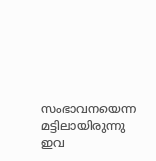സംഭാവനയെന്ന മട്ടിലായിരുന്നു ഇവ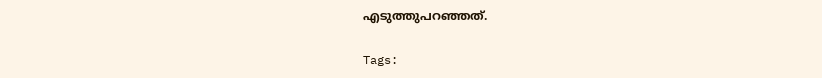എടുത്തുപറഞ്ഞത്.

Tags: